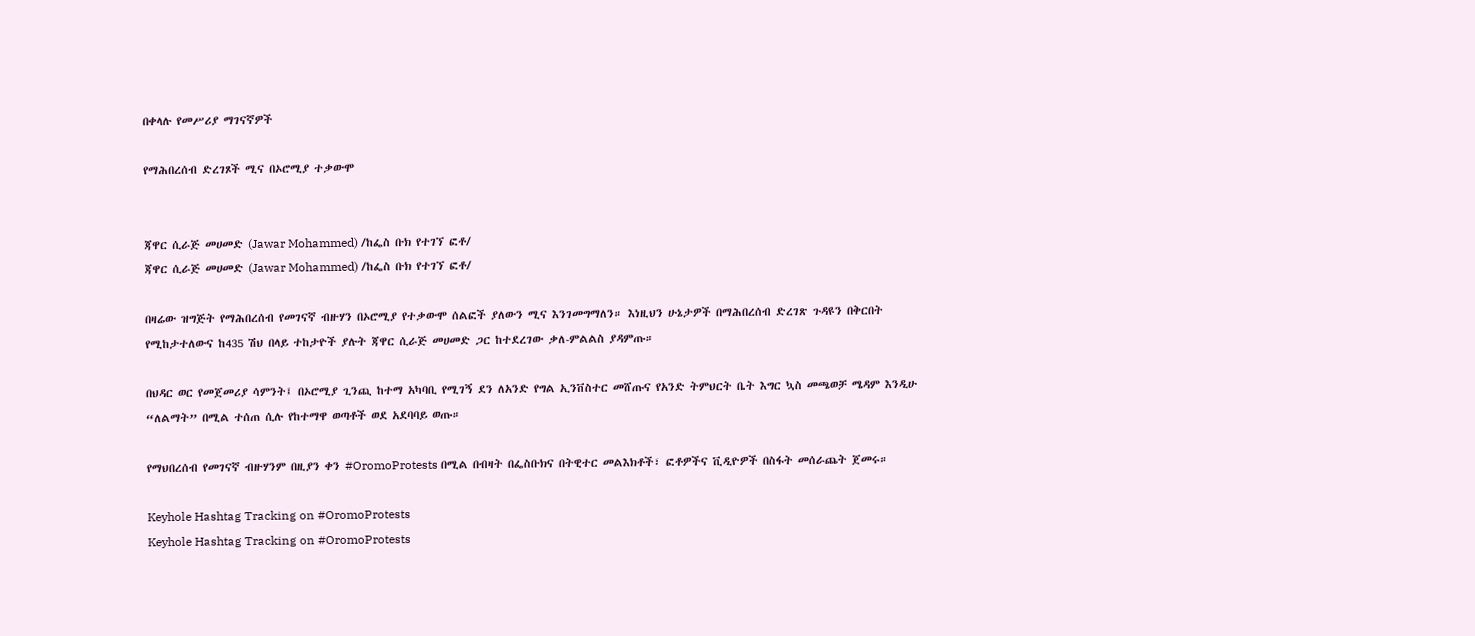በቀላሉ የመሥሪያ ማገናኛዎች

የማሕበረሰብ ድረገጾች ሚና በኦሮሚያ ተቃውሞ


ጃዋር ሲራጅ መሀመድ (Jawar Mohammed) /ከፌስ ቡክ የተገኘ ፎቶ/
ጃዋር ሲራጅ መሀመድ (Jawar Mohammed) /ከፌስ ቡክ የተገኘ ፎቶ/

በዛሬው ዝግጅት የማሕበረሰብ የመገናኛ ብዙሃን በኦሮሚያ የተቃውሞ ሰልፎች ያለውን ሚና እንገመግማለን። እነዚህን ሁኔታዎች በማሕበረሰብ ድረገጽ ጉዳዩን በቅርበት የሚከታተለውና ከ435 ሽህ በላይ ተከታዮች ያሉት ጃዋር ሲራጅ መሀመድ ጋር ከተደረገው ቃለ-ምልልስ ያዳምጡ።

በህዳር ወር የመጀመሪያ ሳምንት፤ በኦሮሚያ ጊንጪ ከተማ አካባቢ የሚገኝ ደን ለአንድ የግል ኢንቨስተር መሸጡና የአንድ ትምህርት ቤት እግር ኳስ መጫወቻ ሜዳም እንዲሁ “ለልማት” በሚል ተሰጠ ሲሉ የከተማዋ ወጣቶች ወደ አደባባይ ወጡ።

የማህበረሰብ የመገናኛ ብዙሃንም በዚያን ቀን #OromoProtests በሚል በብዛት በፌስቡክና በትዊተር መልእክቶች፣ ፎቶዎችና ቪዲዮዎች በስፋት መሰራጨት ጀመሩ።

Keyhole Hashtag Tracking on #OromoProtests
Keyhole Hashtag Tracking on #OromoProtests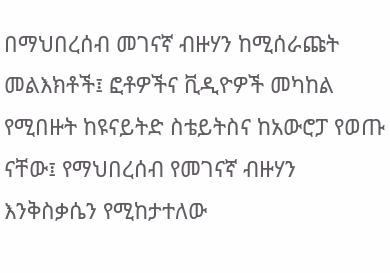በማህበረሰብ መገናኛ ብዙሃን ከሚሰራጩት መልእክቶች፤ ፎቶዎችና ቪዲዮዎች መካከል የሚበዙት ከዩናይትድ ስቴይትስና ከአውሮፓ የወጡ ናቸው፤ የማህበረሰብ የመገናኛ ብዙሃን እንቅስቃሴን የሚከታተለው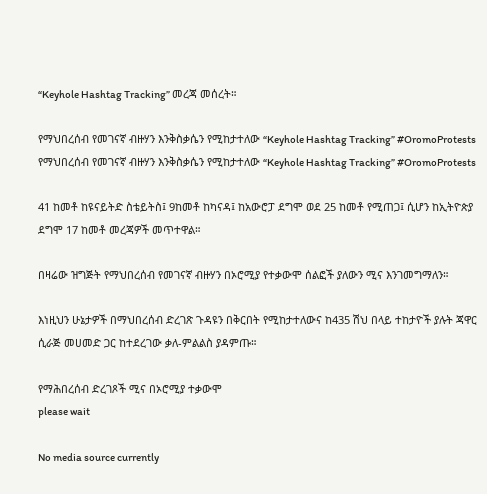“Keyhole Hashtag Tracking” መረጃ መሰረት።

የማህበረሰብ የመገናኛ ብዙሃን እንቅስቃሴን የሚከታተለው “Keyhole Hashtag Tracking” #OromoProtests
የማህበረሰብ የመገናኛ ብዙሃን እንቅስቃሴን የሚከታተለው “Keyhole Hashtag Tracking” #OromoProtests

41 ከመቶ ከዩናይትድ ስቴይትስ፤ 9ከመቶ ከካናዳ፤ ከአውሮፓ ደግሞ ወደ 25 ከመቶ የሚጠጋ፤ ሲሆን ከኢትዮጵያ ደግሞ 17 ከመቶ መረጃዎች መጥተዋል።

በዛሬው ዝግጅት የማህበረሰብ የመገናኛ ብዙሃን በኦሮሚያ የተቃውሞ ሰልፎች ያለውን ሚና እንገመግማለን።

እነዚህን ሁኔታዎች በማህበረሰብ ድረገጽ ጉዳዩን በቅርበት የሚከታተለውና ከ435 ሽህ በላይ ተከታዮች ያሉት ጃዋር ሲራጅ መሀመድ ጋር ከተደረገው ቃለ-ምልልስ ያዳምጡ።

የማሕበረሰብ ድረገጾች ሚና በኦሮሚያ ተቃውሞ
please wait

No media source currently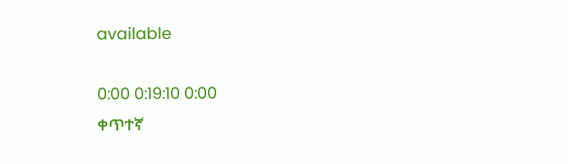available

0:00 0:19:10 0:00
ቀጥተኛ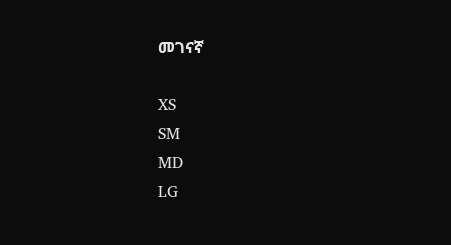መገናኛ

XS
SM
MD
LG